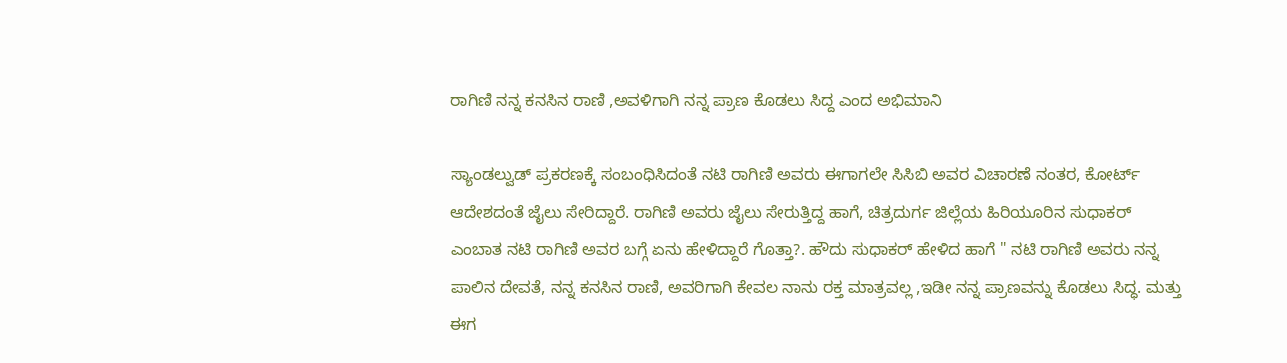ರಾಗಿಣಿ ನನ್ನ ಕನಸಿನ ರಾಣಿ ,ಅವಳಿಗಾಗಿ ನನ್ನ ಪ್ರಾಣ ಕೊಡಲು ಸಿದ್ದ ಎಂದ ಅಭಿಮಾನಿ

ಸ್ಯಾಂಡಲ್ವುಡ್ ಪ್ರಕರಣಕ್ಕೆ ಸಂಬಂಧಿಸಿದಂತೆ ನಟಿ ರಾಗಿಣಿ ಅವರು ಈಗಾಗಲೇ ಸಿಸಿಬಿ ಅವರ ವಿಚಾರಣೆ ನಂತರ, ಕೋರ್ಟ್ ಆದೇಶದಂತೆ ಜೈಲು ಸೇರಿದ್ದಾರೆ. ರಾಗಿಣಿ ಅವರು ಜೈಲು ಸೇರುತ್ತಿದ್ದ ಹಾಗೆ, ಚಿತ್ರದುರ್ಗ ಜಿಲ್ಲೆಯ ಹಿರಿಯೂರಿನ ಸುಧಾಕರ್ ಎಂಬಾತ ನಟಿ ರಾಗಿಣಿ ಅವರ ಬಗ್ಗೆ ಏನು ಹೇಳಿದ್ದಾರೆ ಗೊತ್ತಾ?. ಹೌದು ಸುಧಾಕರ್ ಹೇಳಿದ ಹಾಗೆ " ನಟಿ ರಾಗಿಣಿ ಅವರು ನನ್ನ ಪಾಲಿನ ದೇವತೆ, ನನ್ನ ಕನಸಿನ ರಾಣಿ, ಅವರಿಗಾಗಿ ಕೇವಲ ನಾನು ರಕ್ತ ಮಾತ್ರವಲ್ಲ ,ಇಡೀ ನನ್ನ ಪ್ರಾಣವನ್ನು ಕೊಡಲು ಸಿದ್ಧ. ಮತ್ತು ಈಗ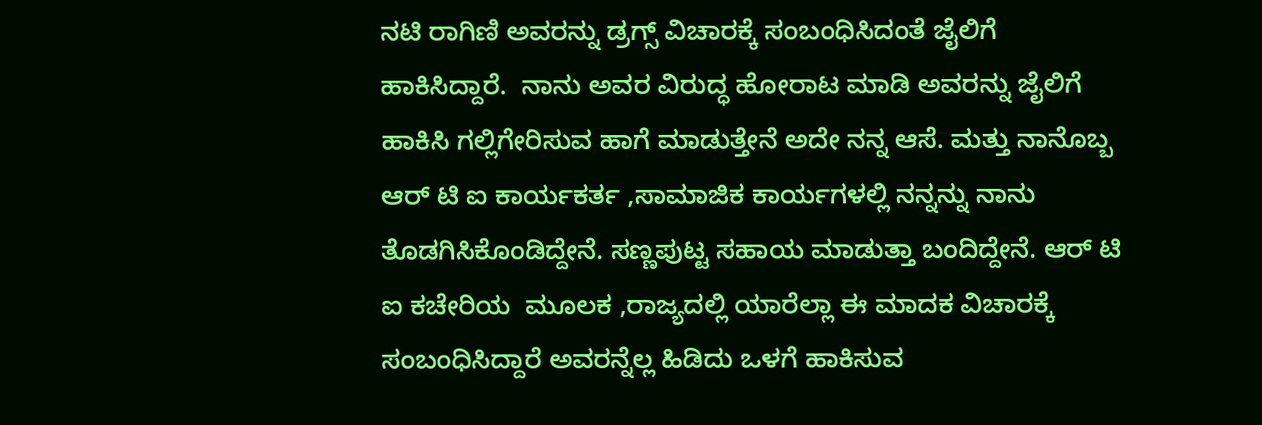ನಟಿ ರಾಗಿಣಿ ಅವರನ್ನು ಡ್ರಗ್ಸ್ ವಿಚಾರಕ್ಕೆ ಸಂಬಂಧಿಸಿದಂತೆ ಜೈಲಿಗೆ ಹಾಕಿಸಿದ್ದಾರೆ.  ನಾನು ಅವರ ವಿರುದ್ಧ ಹೋರಾಟ ಮಾಡಿ ಅವರನ್ನು ಜೈಲಿಗೆ ಹಾಕಿಸಿ ಗಲ್ಲಿಗೇರಿಸುವ ಹಾಗೆ ಮಾಡುತ್ತೇನೆ ಅದೇ ನನ್ನ ಆಸೆ. ಮತ್ತು ನಾನೊಬ್ಬ ಆರ್ ಟಿ ಐ ಕಾರ್ಯಕರ್ತ ,ಸಾಮಾಜಿಕ ಕಾರ್ಯಗಳಲ್ಲಿ ನನ್ನನ್ನು ನಾನು ತೊಡಗಿಸಿಕೊಂಡಿದ್ದೇನೆ. ಸಣ್ಣಪುಟ್ಟ ಸಹಾಯ ಮಾಡುತ್ತಾ ಬಂದಿದ್ದೇನೆ. ಆರ್ ಟಿ ಐ ಕಚೇರಿಯ  ಮೂಲಕ ,ರಾಜ್ಯದಲ್ಲಿ ಯಾರೆಲ್ಲಾ ಈ ಮಾದಕ ವಿಚಾರಕ್ಕೆ ಸಂಬಂಧಿಸಿದ್ದಾರೆ ಅವರನ್ನೆಲ್ಲ ಹಿಡಿದು ಒಳಗೆ ಹಾಕಿಸುವ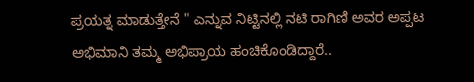ಪ್ರಯತ್ನ ಮಾಡುತ್ತೇನೆ " ಎನ್ನುವ ನಿಟ್ಟಿನಲ್ಲಿ ನಟಿ ರಾಗಿಣಿ ಅವರ ಅಪ್ಪಟ ಅಭಿಮಾನಿ ತಮ್ಮ ಅಭಿಪ್ರಾಯ ಹಂಚಿಕೊಂಡಿದ್ದಾರೆ..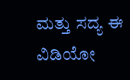ಮತ್ತು ಸದ್ಯ ಈ ವಿಡಿಯೋ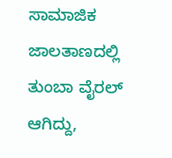ಸಾಮಾಜಿಕ ಜಾಲತಾಣದಲ್ಲಿ ತುಂಬಾ ವೈರಲ್ ಆಗಿದ್ದು,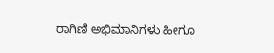ರಾಗಿಣಿ ಅಭಿಮಾನಿಗಳು ಹೀಗೂ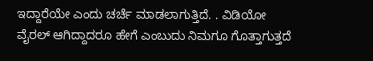ಇದ್ದಾರೆಯೇ ಎಂದು ಚರ್ಚೆ ಮಾಡಲಾಗುತ್ತಿದೆ. . ವಿಡಿಯೋ ವೈರಲ್ ಆಗಿದ್ದಾದರೂ ಹೇಗೆ ಎಂಬುದು ನಿಮಗೂ ಗೊತ್ತಾಗುತ್ತದೆ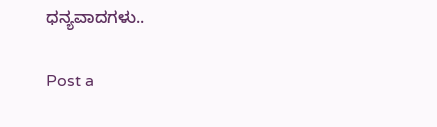ಧನ್ಯವಾದಗಳು..

Post a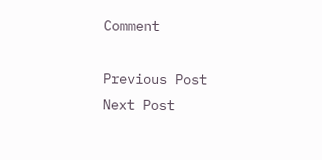Comment

Previous Post Next Post